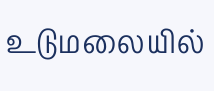உடுமலையில்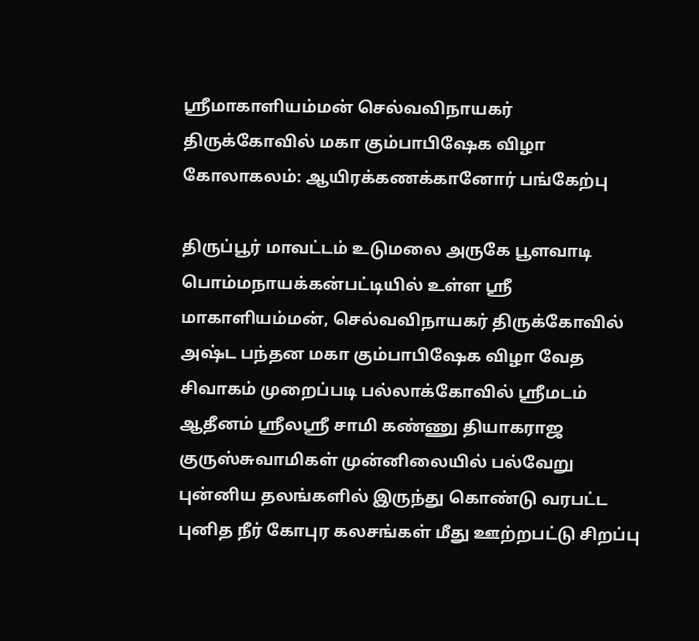ஸ்ரீமாகாளியம்மன் செல்வவிநாயகர் திருக்கோவில் மகா கும்பாபிஷேக விழா கோலாகலம்: ஆயிரக்கணக்கானோர் பங்கேற்பு

திருப்பூர் மாவட்டம் உடுமலை அருகே பூளவாடி பொம்மநாயக்கன்பட்டியில் உள்ள ஸ்ரீ மாகாளியம்மன், செல்வவிநாயகர் திருக்கோவில் அஷ்ட பந்தன மகா கும்பாபிஷேக விழா வேத சிவாகம் முறைப்படி பல்லாக்கோவில் ஸ்ரீமடம் ஆதீனம் ஸ்ரீலஸ்ரீ சாமி கண்ணு தியாகராஜ குருஸ்சுவாமிகள் முன்னிலையில் பல்வேறு புன்னிய தலங்களில் இருந்து கொண்டு வரபட்ட புனித நீர் கோபுர கலசங்கள் மீது ஊற்றபட்டு சிறப்பு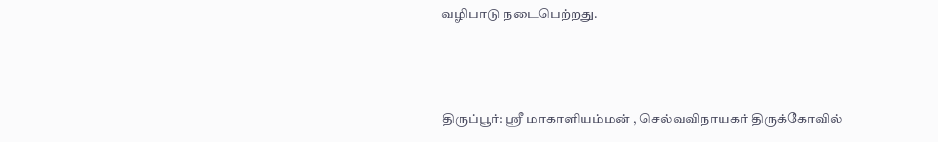வழிபாடு நடைபெற்றது.



திருப்பூர்: ஸ்ரீ மாகாளியம்மன் , செல்வவிநாயகர் திருக்கோவில்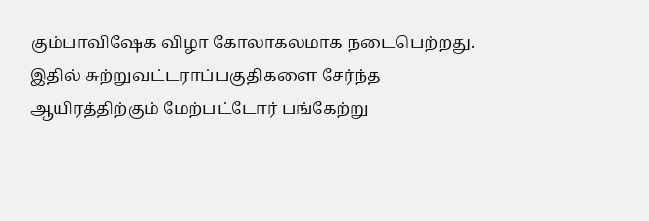கும்பாவிஷேக விழா கோலாகலமாக நடைபெற்றது. இதில் சுற்றுவட்டராப்பகுதிகளை சேர்ந்த ஆயிரத்திற்கும் மேற்பட்டோர் பங்கேற்று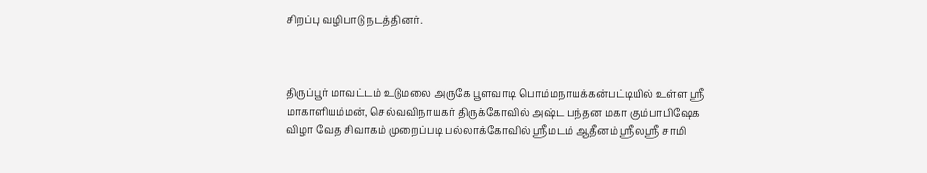சிறப்பு வழிபாடு நடத்தினர்.



திருப்பூர் மாவட்டம் உடுமலை அருகே பூளவாடி பொம்மநாயக்கன்பட்டியில் உள்ள ஸ்ரீ மாகாளியம்மன், செல்வவிநாயகர் திருக்கோவில் அஷ்ட பந்தன மகா கும்பாபிஷேக விழா வேத சிவாகம் முறைப்படி பல்லாக்கோவில் ஸ்ரீமடம் ஆதீனம் ஸ்ரீலஸ்ரீ சாமி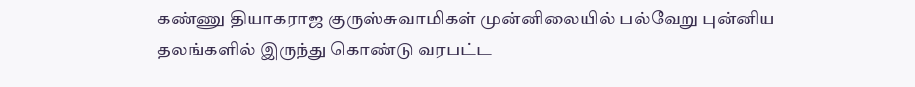கண்ணு தியாகராஜ குருஸ்சுவாமிகள் முன்னிலையில் பல்வேறு புன்னிய தலங்களில் இருந்து கொண்டு வரபட்ட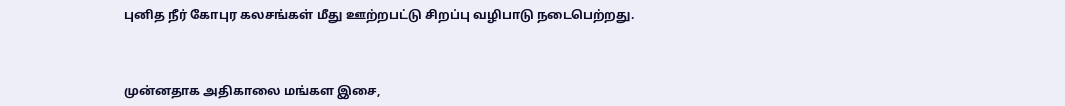புனித நீர் கோபுர கலசங்கள் மீது ஊற்றபட்டு சிறப்பு வழிபாடு நடைபெற்றது.



முன்னதாக அதிகாலை மங்கள இசை,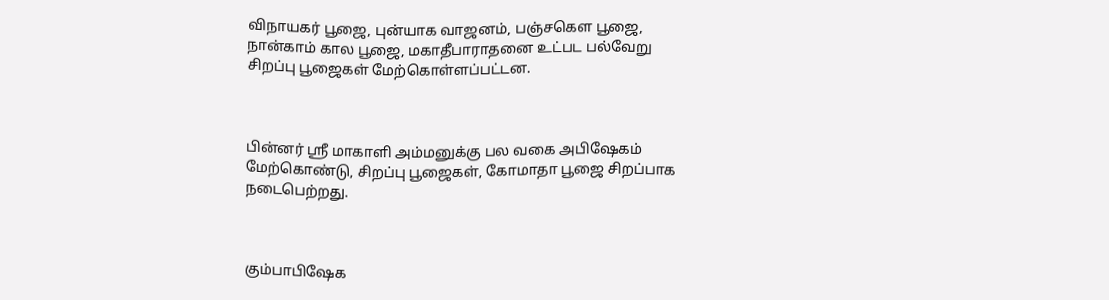விநாயகர் பூஜை, புன்யாக வாஜனம், பஞ்சகெள பூஜை, நான்காம் கால பூஜை, மகாதீபாராதனை உட்பட பல்வேறு சிறப்பு பூஜைகள் மேற்கொள்ளப்பட்டன.



பின்னர் ஸ்ரீ மாகாளி அம்மனுக்கு பல வகை அபிஷேகம் மேற்கொண்டு, சிறப்பு பூஜைகள், கோமாதா பூஜை சிறப்பாக நடைபெற்றது.



கும்பாபிஷேக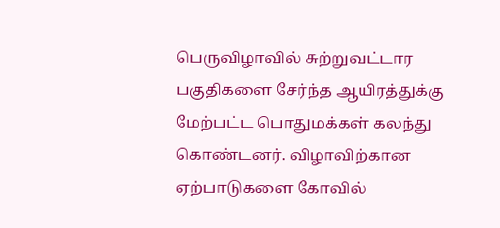பெருவிழாவில் சுற்றுவட்டார பகுதிகளை சேர்ந்த ஆயிரத்துக்கு மேற்பட்ட பொதுமக்கள் கலந்து கொண்டனர். விழாவிற்கான ஏற்பாடுகளை கோவில்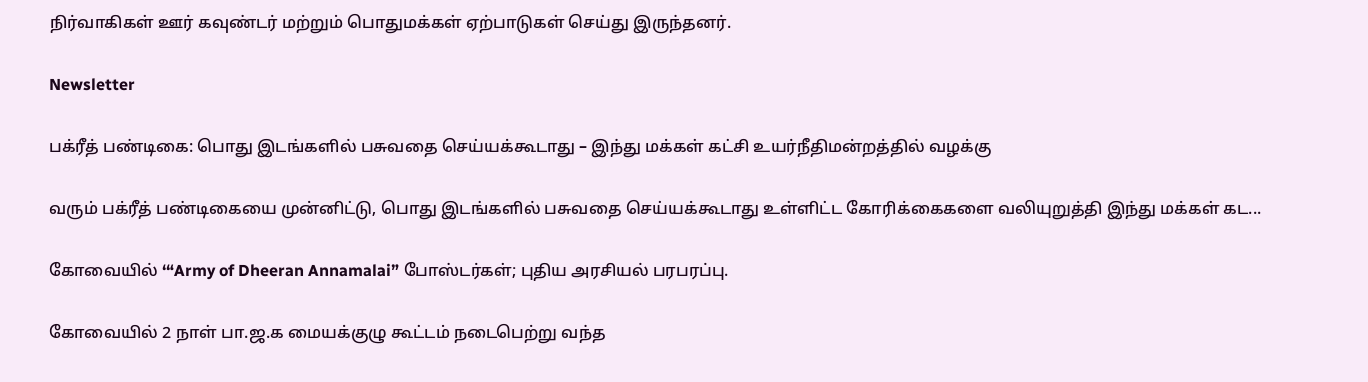நிர்வாகிகள் ஊர் கவுண்டர் மற்றும் பொதுமக்கள் ஏற்பாடுகள் செய்து இருந்தனர்.

Newsletter

பக்ரீத் பண்டிகை: பொது இடங்களில் பசுவதை செய்யக்கூடாது – இந்து மக்கள் கட்சி உயர்நீதிமன்றத்தில் வழக்கு

வரும் பக்ரீத் பண்டிகையை முன்னிட்டு, பொது இடங்களில் பசுவதை செய்யக்கூடாது உள்ளிட்ட கோரிக்கைகளை வலியுறுத்தி இந்து மக்கள் கட...

கோவையில் ‘“Army of Dheeran Annamalai” போஸ்டர்கள்; புதிய அரசியல் பரபரப்பு.

கோவையில் 2 நாள் பா.ஜ.க மையக்குழு கூட்டம் நடைபெற்று வந்த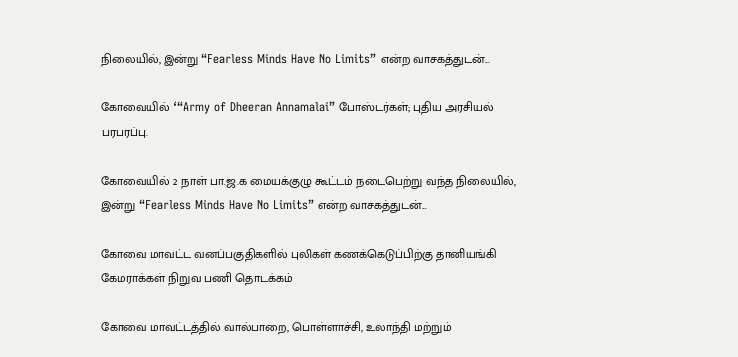நிலையில், இன்று “Fearless Minds Have No Limits” என்ற வாசகத்துடன்...

கோவையில் ‘“Army of Dheeran Annamalai” போஸ்டர்கள்; புதிய அரசியல் பரபரப்பு.

கோவையில் 2 நாள் பா.ஜ.க மையக்குழு கூட்டம் நடைபெற்று வந்த நிலையில், இன்று “Fearless Minds Have No Limits” என்ற வாசகத்துடன்...

கோவை மாவட்ட வனப்பகுதிகளில் புலிகள் கணக்கெடுப்பிற்கு தானியங்கி கேமராக்கள் நிறுவ பணி தொடக்கம்

கோவை மாவட்டத்தில் வால்பாறை, பொள்ளாச்சி, உலாந்தி மற்றும்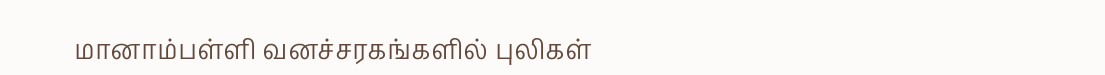மானாம்பள்ளி வனச்சரகங்களில் புலிகள்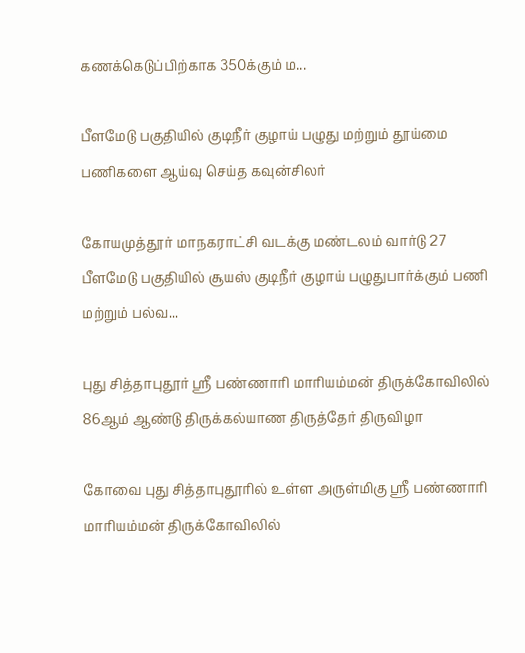கணக்கெடுப்பிற்காக 350க்கும் ம...

பீளமேடு பகுதியில் குடிநீர் குழாய் பழுது மற்றும் தூய்மை பணிகளை ஆய்வு செய்த கவுன்சிலர்

கோயமுத்தூர் மாநகராட்சி வடக்கு மண்டலம் வார்டு 27 பீளமேடு பகுதியில் சூயஸ் குடிநீர் குழாய் பழுதுபார்க்கும் பணி மற்றும் பல்வ...

புது சித்தாபுதூர் ஸ்ரீ பண்ணாரி மாரியம்மன் திருக்கோவிலில் 86ஆம் ஆண்டு திருக்கல்யாண திருத்தேர் திருவிழா

கோவை புது சித்தாபுதூரில் உள்ள அருள்மிகு ஸ்ரீ பண்ணாரி மாரியம்மன் திருக்கோவிலில்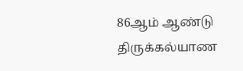86ஆம் ஆண்டு திருக்கல்யாண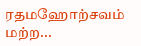ரதமஹோற்சவம் மற்ற...